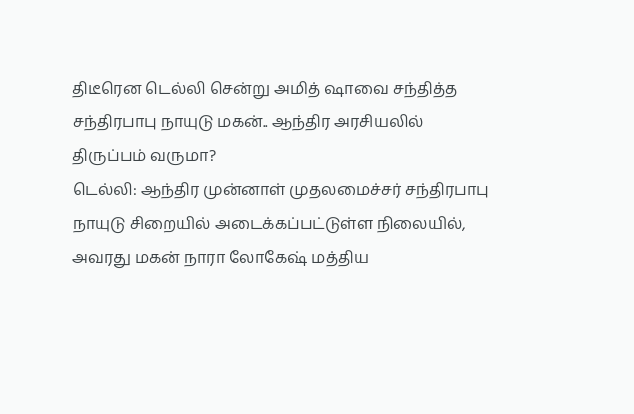திடீரென டெல்லி சென்று அமித் ஷாவை சந்தித்த சந்திரபாபு நாயுடு மகன்.. ஆந்திர அரசியலில் திருப்பம் வருமா?
டெல்லி: ஆந்திர முன்னாள் முதலமைச்சர் சந்திரபாபு நாயுடு சிறையில் அடைக்கப்பட்டுள்ள நிலையில், அவரது மகன் நாரா லோகேஷ் மத்திய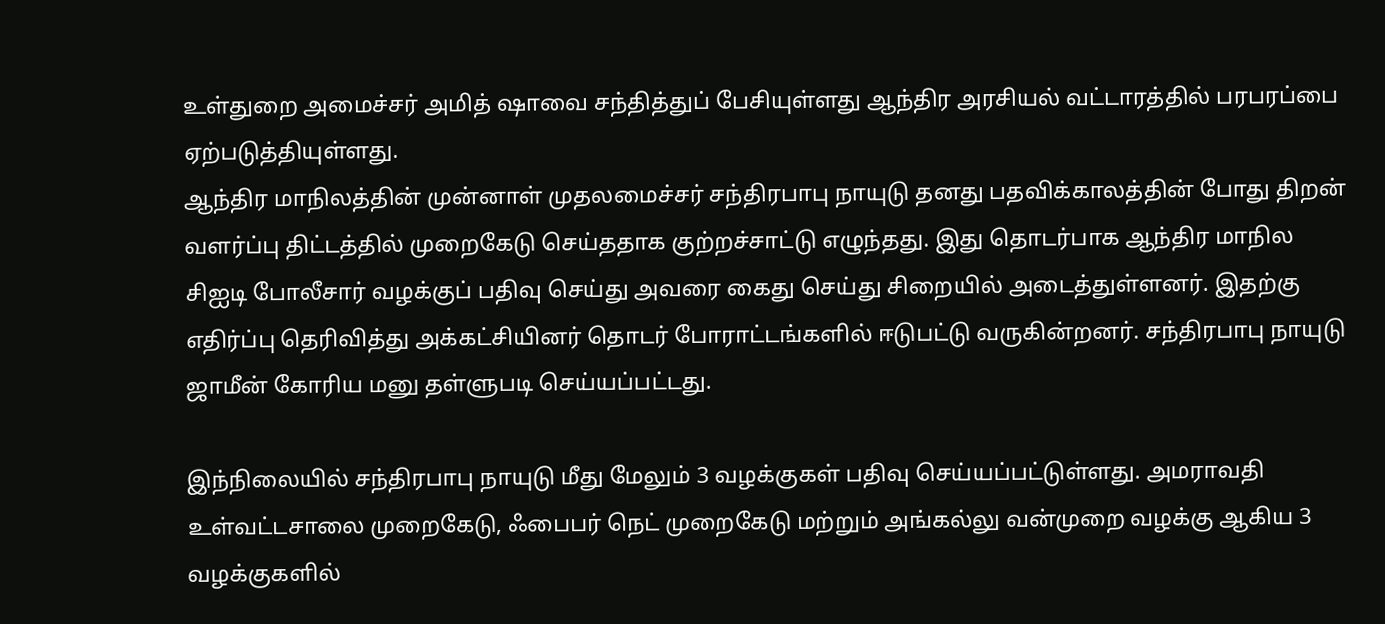உள்துறை அமைச்சர் அமித் ஷாவை சந்தித்துப் பேசியுள்ளது ஆந்திர அரசியல் வட்டாரத்தில் பரபரப்பை ஏற்படுத்தியுள்ளது.
ஆந்திர மாநிலத்தின் முன்னாள் முதலமைச்சர் சந்திரபாபு நாயுடு தனது பதவிக்காலத்தின் போது திறன் வளர்ப்பு திட்டத்தில் முறைகேடு செய்ததாக குற்றச்சாட்டு எழுந்தது. இது தொடர்பாக ஆந்திர மாநில சிஐடி போலீசார் வழக்குப் பதிவு செய்து அவரை கைது செய்து சிறையில் அடைத்துள்ளனர். இதற்கு எதிர்ப்பு தெரிவித்து அக்கட்சியினர் தொடர் போராட்டங்களில் ஈடுபட்டு வருகின்றனர். சந்திரபாபு நாயுடு ஜாமீன் கோரிய மனு தள்ளுபடி செய்யப்பட்டது.

இந்நிலையில் சந்திரபாபு நாயுடு மீது மேலும் 3 வழக்குகள் பதிவு செய்யப்பட்டுள்ளது. அமராவதி உள்வட்டசாலை முறைகேடு, ஃபைபர் நெட் முறைகேடு மற்றும் அங்கல்லு வன்முறை வழக்கு ஆகிய 3 வழக்குகளில்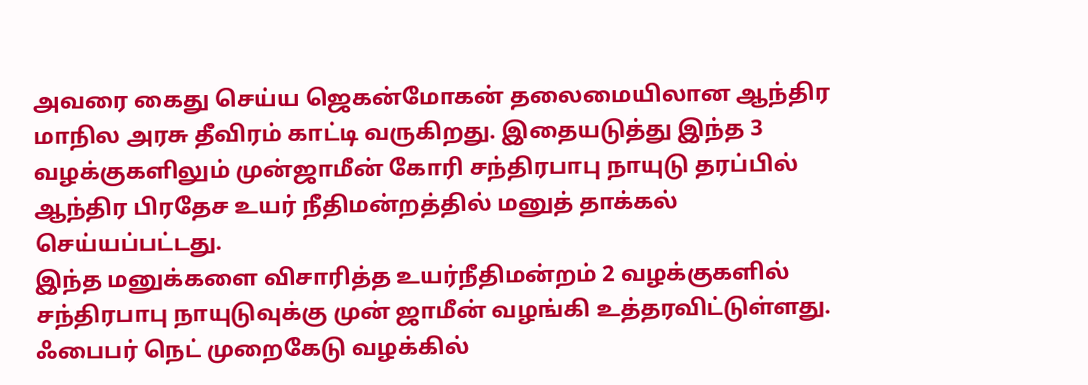அவரை கைது செய்ய ஜெகன்மோகன் தலைமையிலான ஆந்திர மாநில அரசு தீவிரம் காட்டி வருகிறது. இதையடுத்து இந்த 3 வழக்குகளிலும் முன்ஜாமீன் கோரி சந்திரபாபு நாயுடு தரப்பில் ஆந்திர பிரதேச உயர் நீதிமன்றத்தில் மனுத் தாக்கல் செய்யப்பட்டது.
இந்த மனுக்களை விசாரித்த உயர்நீதிமன்றம் 2 வழக்குகளில் சந்திரபாபு நாயுடுவுக்கு முன் ஜாமீன் வழங்கி உத்தரவிட்டுள்ளது. ஃபைபர் நெட் முறைகேடு வழக்கில்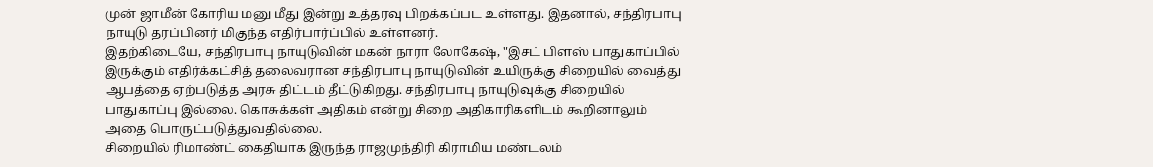முன் ஜாமீன் கோரிய மனு மீது இன்று உத்தரவு பிறக்கப்பட உள்ளது. இதனால், சந்திரபாபு நாயுடு தரப்பினர் மிகுந்த எதிர்பார்ப்பில் உள்ளனர்.
இதற்கிடையே, சந்திரபாபு நாயுடுவின் மகன் நாரா லோகேஷ், "இசட் பிளஸ் பாதுகாப்பில் இருக்கும் எதிர்க்கட்சித் தலைவரான சந்திரபாபு நாயுடுவின் உயிருக்கு சிறையில் வைத்து ஆபத்தை ஏற்படுத்த அரசு திட்டம் தீட்டுகிறது. சந்திரபாபு நாயுடுவுக்கு சிறையில் பாதுகாப்பு இல்லை. கொசுக்கள் அதிகம் என்று சிறை அதிகாரிகளிடம் கூறினாலும் அதை பொருட்படுத்துவதில்லை.
சிறையில் ரிமாண்ட் கைதியாக இருந்த ராஜமுந்திரி கிராமிய மண்டலம்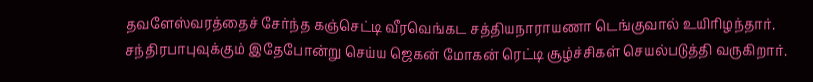தவளேஸ்வரத்தைச் சேர்ந்த கஞ்செட்டி வீரவெங்கட சத்தியநாராயணா டெங்குவால் உயிரிழந்தார். சந்திரபாபுவுக்கும் இதேபோன்று செய்ய ஜெகன் மோகன் ரெட்டி சூழ்ச்சிகள் செயல்படுத்தி வருகிறார்.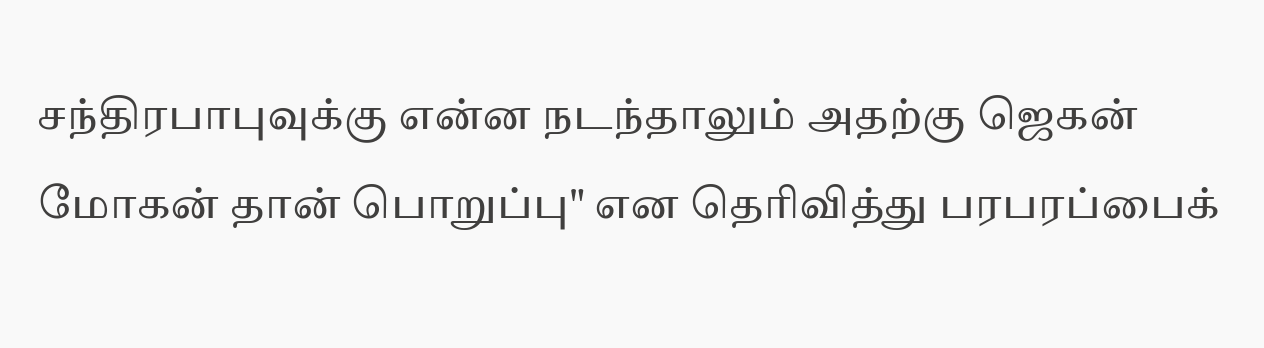சந்திரபாபுவுக்கு என்ன நடந்தாலும் அதற்கு ஜெகன் மோகன் தான் பொறுப்பு" என தெரிவித்து பரபரப்பைக்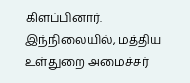கிளப்பினார்.
இந்நிலையில், மத்திய உள்துறை அமைச்சர்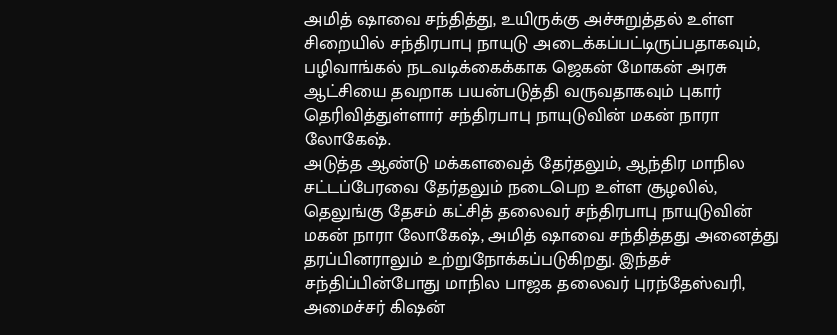அமித் ஷாவை சந்தித்து, உயிருக்கு அச்சுறுத்தல் உள்ள சிறையில் சந்திரபாபு நாயுடு அடைக்கப்பட்டிருப்பதாகவும், பழிவாங்கல் நடவடிக்கைக்காக ஜெகன் மோகன் அரசு ஆட்சியை தவறாக பயன்படுத்தி வருவதாகவும் புகார் தெரிவித்துள்ளார் சந்திரபாபு நாயுடுவின் மகன் நாரா லோகேஷ்.
அடுத்த ஆண்டு மக்களவைத் தேர்தலும், ஆந்திர மாநில சட்டப்பேரவை தேர்தலும் நடைபெற உள்ள சூழலில், தெலுங்கு தேசம் கட்சித் தலைவர் சந்திரபாபு நாயுடுவின் மகன் நாரா லோகேஷ், அமித் ஷாவை சந்தித்தது அனைத்து தரப்பினராலும் உற்றுநோக்கப்படுகிறது. இந்தச் சந்திப்பின்போது மாநில பாஜக தலைவர் புரந்தேஸ்வரி, அமைச்சர் கிஷன்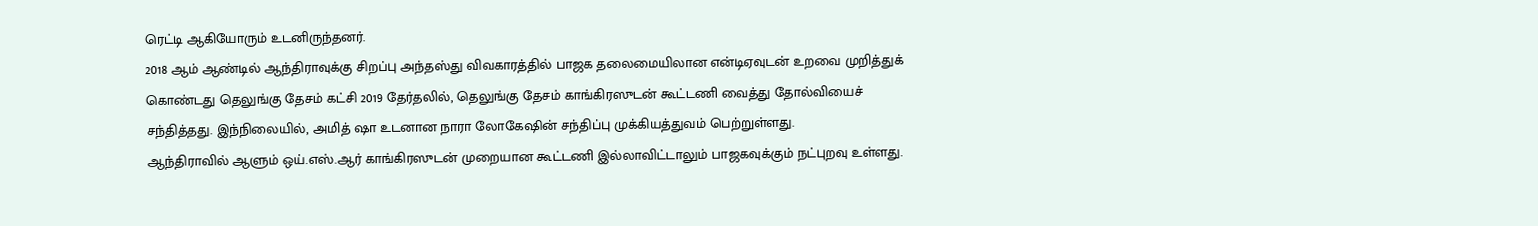ரெட்டி ஆகியோரும் உடனிருந்தனர்.
2018 ஆம் ஆண்டில் ஆந்திராவுக்கு சிறப்பு அந்தஸ்து விவகாரத்தில் பாஜக தலைமையிலான என்டிஏவுடன் உறவை முறித்துக் கொண்டது தெலுங்கு தேசம் கட்சி 2019 தேர்தலில், தெலுங்கு தேசம் காங்கிரஸுடன் கூட்டணி வைத்து தோல்வியைச் சந்தித்தது. இந்நிலையில், அமித் ஷா உடனான நாரா லோகேஷின் சந்திப்பு முக்கியத்துவம் பெற்றுள்ளது.
ஆந்திராவில் ஆளும் ஒய்.எஸ்.ஆர் காங்கிரஸுடன் முறையான கூட்டணி இல்லாவிட்டாலும் பாஜகவுக்கும் நட்புறவு உள்ளது.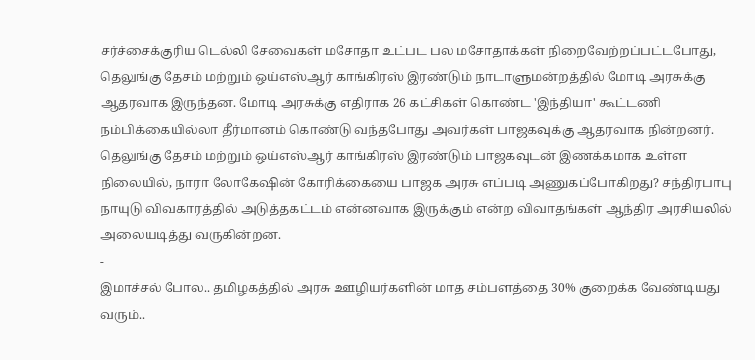சர்ச்சைக்குரிய டெல்லி சேவைகள் மசோதா உட்பட பல மசோதாக்கள் நிறைவேற்றப்பட்டபோது, தெலுங்கு தேசம் மற்றும் ஒய்எஸ்ஆர் காங்கிரஸ் இரண்டும் நாடாளுமன்றத்தில் மோடி அரசுக்கு ஆதரவாக இருந்தன. மோடி அரசுக்கு எதிராக 26 கட்சிகள் கொண்ட 'இந்தியா' கூட்டணி நம்பிக்கையில்லா தீர்மானம் கொண்டு வந்தபோது அவர்கள் பாஜகவுக்கு ஆதரவாக நின்றனர்.
தெலுங்கு தேசம் மற்றும் ஒய்எஸ்ஆர் காங்கிரஸ் இரண்டும் பாஜகவுடன் இணக்கமாக உள்ள நிலையில், நாரா லோகேஷின் கோரிக்கையை பாஜக அரசு எப்படி அணுகப்போகிறது? சந்திரபாபு நாயுடு விவகாரத்தில் அடுத்தகட்டம் என்னவாக இருக்கும் என்ற விவாதங்கள் ஆந்திர அரசியலில் அலையடித்து வருகின்றன.
-
இமாச்சல் போல.. தமிழகத்தில் அரசு ஊழியர்களின் மாத சம்பளத்தை 30% குறைக்க வேண்டியது வரும்..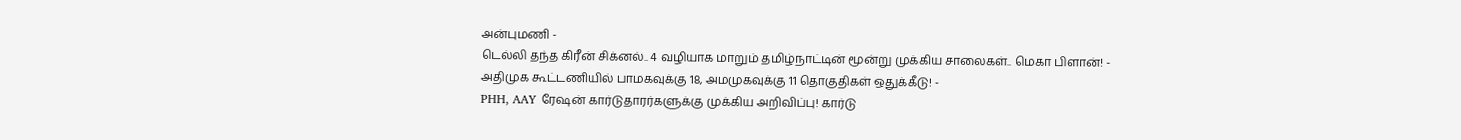அன்புமணி -
டெல்லி தந்த கிரீன் சிக்னல்.. 4 வழியாக மாறும் தமிழ்நாட்டின் மூன்று முக்கிய சாலைகள்.. மெகா பிளான்! -
அதிமுக கூட்டணியில் பாமகவுக்கு 18, அமமுகவுக்கு 11 தொகுதிகள் ஒதுக்கீடு! -
PHH, AAY ரேஷன் கார்டுதாரர்களுக்கு முக்கிய அறிவிப்பு! கார்டு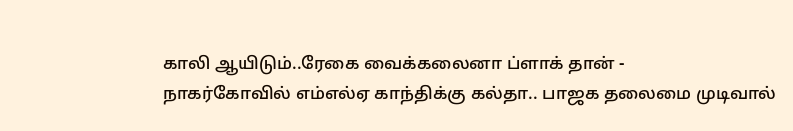காலி ஆயிடும்..ரேகை வைக்கலைனா ப்ளாக் தான் -
நாகர்கோவில் எம்எல்ஏ காந்திக்கு கல்தா.. பாஜக தலைமை முடிவால்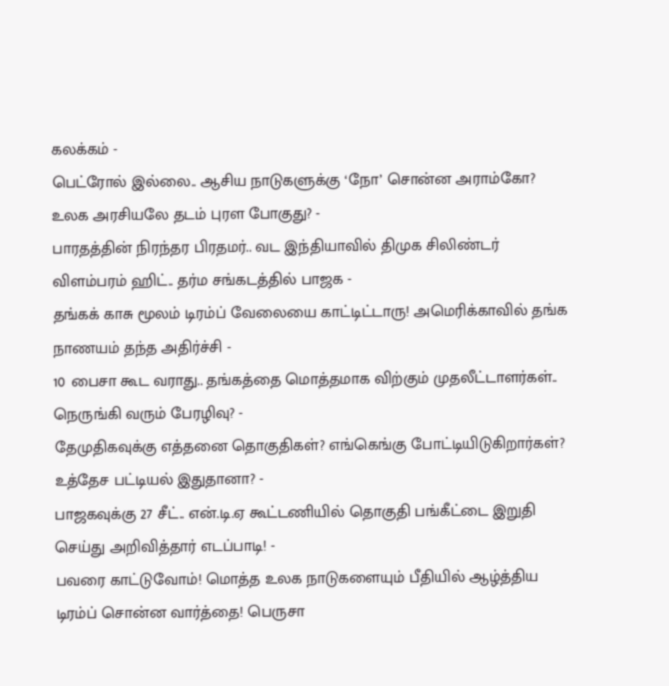கலக்கம் -
பெட்ரோல் இல்லை.. ஆசிய நாடுகளுக்கு ‘நோ’ சொன்ன அராம்கோ? உலக அரசியலே தடம் புரள போகுது? -
பாரதத்தின் நிரந்தர பிரதமர்.. வட இந்தியாவில் திமுக சிலிண்டர் விளம்பரம் ஹிட்.. தர்ம சங்கடத்தில் பாஜக -
தங்கக் காசு மூலம் டிரம்ப் வேலையை காட்டிட்டாரு! அமெரிக்காவில் தங்க நாணயம் தந்த அதிர்ச்சி -
10 பைசா கூட வராது.. தங்கத்தை மொத்தமாக விற்கும் முதலீட்டாளர்கள்.. நெருங்கி வரும் பேரழிவு? -
தேமுதிகவுக்கு எத்தனை தொகுதிகள்? எங்கெங்கு போட்டியிடுகிறார்கள்? உத்தேச பட்டியல் இதுதானா? -
பாஜகவுக்கு 27 சீட்.. என்.டி.ஏ கூட்டணியில் தொகுதி பங்கீட்டை இறுதி செய்து அறிவித்தார் எடப்பாடி! -
பவரை காட்டுவோம்! மொத்த உலக நாடுகளையும் பீதியில் ஆழ்த்திய டிரம்ப் சொன்ன வார்த்தை! பெருசா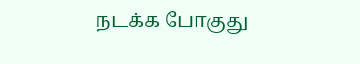நடக்க போகுது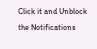Click it and Unblock the Notifications